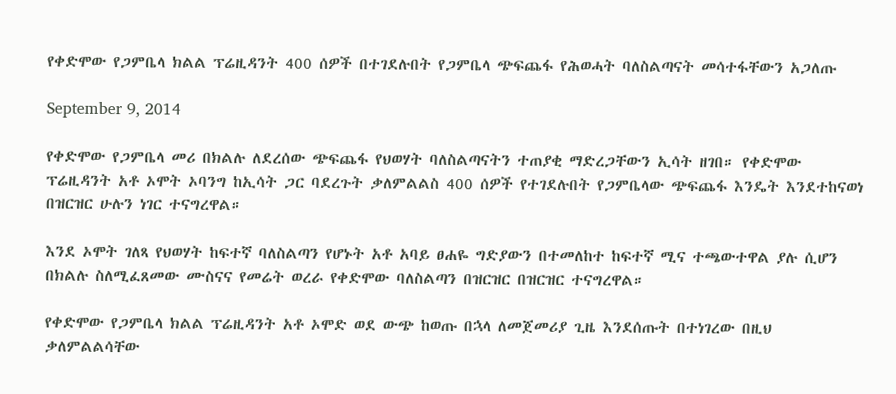የቀድሞው የጋምቤላ ክልል ፕሬዚዳንት 400 ሰዎች በተገደሉበት የጋምቤላ ጭፍጨፋ የሕወሓት ባለስልጣናት መሳተፋቸውን አጋለጡ

September 9, 2014

የቀድሞው የጋምቤላ መሪ በክልሉ ለደረሰው ጭፍጨፋ የህወሃት ባለስልጣናትን ተጠያቂ ማድረጋቸውን ኢሳት ዘገበ። የቀድሞው ፕሬዚዳንት አቶ ኦሞት ኦባንግ ከኢሳት ጋር ባደረጉት ቃለምልልስ 400 ሰዎች የተገደሉበት የጋምቤላው ጭፍጨፋ እንዴት እንደተከናወነ በዝርዝር ሁሉን ነገር ተናግረዋል።

እንደ ኦሞት ገለጻ የህወሃት ከፍተኛ ባለስልጣን የሆኑት አቶ አባይ ፀሐዬ ግድያውን በተመለከተ ከፍተኛ ሚና ተጫውተዋል ያሉ ሲሆን በክልሉ ስለሚፈጸመው ሙስናና የመሬት ወረራ የቀድሞው ባለስልጣን በዝርዝር በዝርዝር ተናግረዋል።

የቀድሞው የጋምቤላ ክልል ፕሬዚዳንት አቶ ኦሞድ ወደ ውጭ ከወጡ በኋላ ለመጀመሪያ ጊዜ እንደሰጡት በተነገረው በዚህ ቃለምልልሳቸው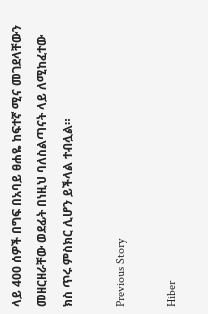ላይ 400 ሰዎች በግፍ በአባይ ፀሐዬ ከፍተኛ ሚና መገደላቸውን መዘርዘራቸው ወደፊት በነዚህ ባለስልጣናት ላይ ለሚከፈተው ክስ ጥሩ ምስክር ሊሆን ይችላል ተብሏል።

Previous Story

Hiber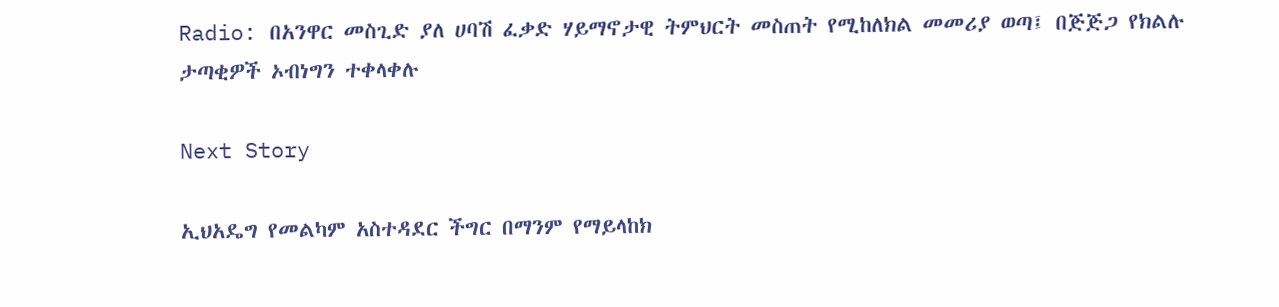Radio: በአንዋር መስጊድ ያለ ሀባሽ ፈቃድ ሃይማኖታዊ ትምህርት መስጠት የሚከለክል መመሪያ ወጣ፤ በጅጅጋ የክልሉ ታጣቂዎች ኦብነግን ተቀላቀሉ

Next Story

ኢህአዴግ የመልካም አስተዳደር ችግር በማንም የማይላከክ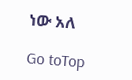ነው አለ

Go toTop